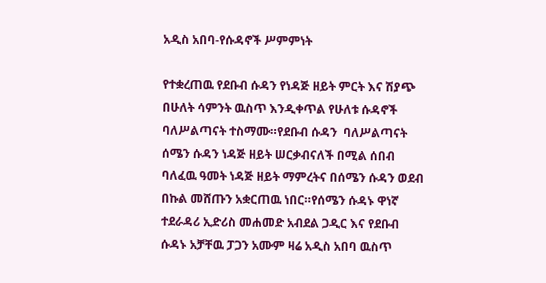አዲስ አበባ-የሱዳኖች ሥምምነት

የተቋረጠዉ የደቡብ ሱዳን የነዳጅ ዘይት ምርት እና ሽያጭ በሁለት ሳምንት ዉስጥ እንዲቀጥል የሁለቱ ሱዳኖች ባለሥልጣናት ተስማሙ።የደቡብ ሱዳን  ባለሥልጣናት ሰሜን ሱዳን ነዳጅ ዘይት ሠርቃብናለች በሚል ሰበብ ባለፈዉ ዓመት ነዳጅ ዘይት ማምረትና በሰሜን ሱዳን ወደብ በኩል መሸጡን አቋርጠዉ ነበር።የሰሜን ሱዳኑ ዋነኛ ተደራዳሪ ኢድሪስ መሐመድ አብደል ጋዲር እና የደቡብ ሱዳኑ አቻቸዉ ፓጋን አሙም ዛሬ አዲስ አበባ ዉስጥ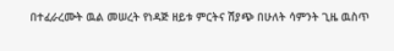በተፈራረሙት ዉል መሠረት የነዳጅ ዘይቱ ምርትና ሽያጭ በሁለት ሳምንት ጊዜ ዉስጥ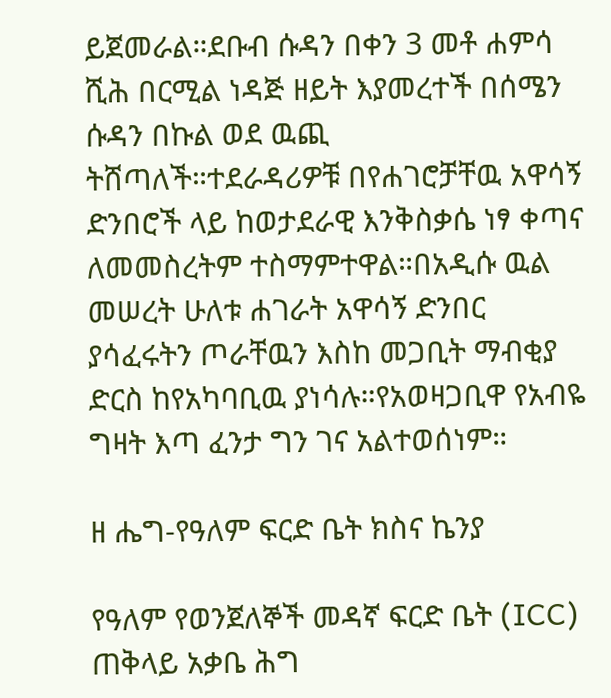ይጀመራል።ደቡብ ሱዳን በቀን 3 መቶ ሐምሳ ሺሕ በርሚል ነዳጅ ዘይት እያመረተች በሰሜን ሱዳን በኩል ወደ ዉጪ ትሸጣለች።ተደራዳሪዎቹ በየሐገሮቻቸዉ አዋሳኝ ድንበሮች ላይ ከወታደራዊ እንቅስቃሴ ነፃ ቀጣና ለመመስረትም ተስማምተዋል።በአዲሱ ዉል መሠረት ሁለቱ ሐገራት አዋሳኝ ድንበር ያሳፈሩትን ጦራቸዉን እስከ መጋቢት ማብቂያ ድርስ ከየአካባቢዉ ያነሳሉ።የአወዛጋቢዋ የአብዬ ግዛት እጣ ፈንታ ግን ገና አልተወሰነም።

ዘ ሔግ-የዓለም ፍርድ ቤት ክስና ኬንያ

የዓለም የወንጀለኞች መዳኛ ፍርድ ቤት (ICC) ጠቅላይ አቃቤ ሕግ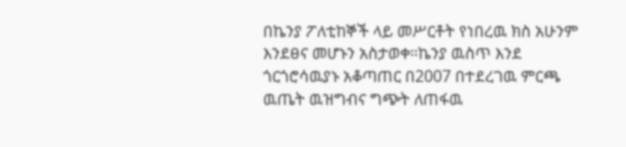በኬንያ ፖለቲከኞች ላይ መሥርቶት የነበረዉ ክስ አሁንም እንደፀና መሆኑን አስታወቀ።ኬንያ ዉስጥ እንደ ጎርጎሮሳዉያኑ አቆጣጠር በ2007 በተደረገዉ ምርጫ ዉጤት ዉዝግብና ግጭት ለጠፋዉ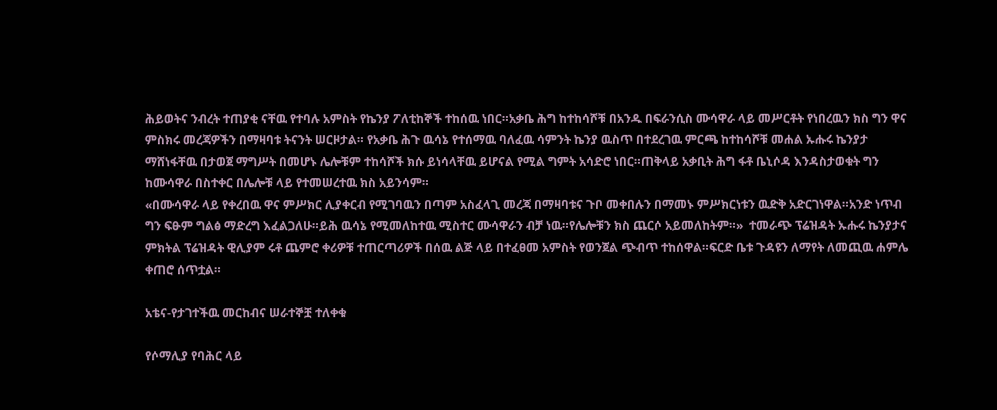ሕይወትና ንብረት ተጠያቂ ናቸዉ የተባሉ አምስት የኬንያ ፖለቲከኞች ተከሰዉ ነበር።አቃቤ ሕግ ከተከሳሾቹ በአንዱ በፍራንሲስ ሙሳዋራ ላይ መሥርቶት የነበረዉን ክስ ግን ዋና ምስክሩ መረጃዎችን በማዛባቱ ትናንት ሠርዞታል። የአቃቤ ሕጉ ዉሳኔ የተሰማዉ ባለፈዉ ሳምንት ኬንያ ዉስጥ በተደረገዉ ምርጫ ከተከሳሾቹ መሐል ኡሑሩ ኬንያታ ማሸነፋቸዉ በታወጀ ማግሥት በመሆኑ ሌሎቹም ተከሳሾች ክሱ ይነሳላቸዉ ይሆናል የሚል ግምት አሳድሮ ነበር።ጠቅላይ አቃቢት ሕግ ፋቶ ቤኒሶዳ እንዳስታወቁት ግን ከሙሳዋራ በስተቀር በሌሎቹ ላይ የተመሠረተዉ ክስ አይንሳም።
«በሙሳዋራ ላይ የቀረበዉ ዋና ምሥክር ሊያቀርብ የሚገባዉን በጣም አስፈላጊ መረጃ በማዛባቱና ጉቦ መቀበሉን በማመኑ ምሥክርነቱን ዉድቅ አድርገነዋል።አንድ ነጥብ ግን ፍፁም ግልፅ ማድረግ እፈልጋለሁ።ይሕ ዉሳኔ የሚመለከተዉ ሚስተር ሙሳዋራን ብቻ ነዉ።የሌሎቹን ክስ ጨርሶ አይመለከትም።»  ተመራጭ ፕሬዝዳት ኡሑሩ ኬንያታና ምክትል ፕሬዝዳት ዊሊያም ሩቶ ጨምሮ ቀሪዎቹ ተጠርጣሪዎች በሰዉ ልጅ ላይ በተፈፀመ አምስት የወንጀል ጭብጥ ተከሰዋል።ፍርድ ቤቱ ጉዳዩን ለማየት ለመጪዉ ሐምሌ ቀጠሮ ሰጥቷል።

አቴና-የታገተችዉ መርከብና ሠራተኞቿ ተለቀቁ

የሶማሊያ የባሕር ላይ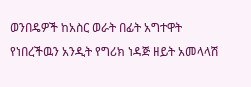ወንበዴዎች ከአስር ወራት በፊት አግተዋት የነበረችዉን አንዲት የግሪክ ነዳጅ ዘይት አመላላሽ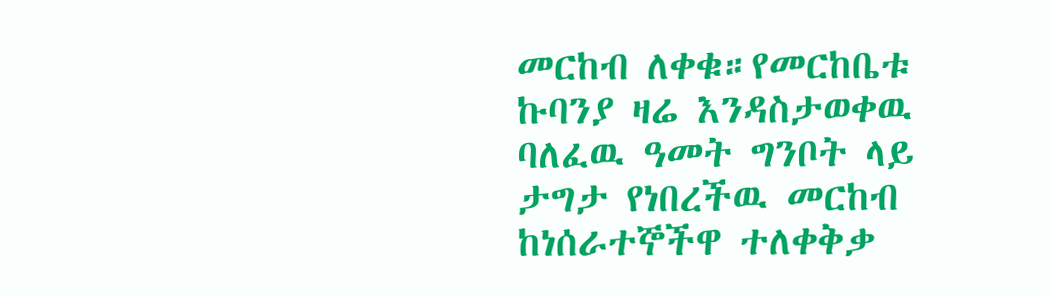መርከብ ለቀቁ።የመርከቤቱ ኩባንያ ዛሬ እንዳስታወቀዉ ባለፈዉ ዓመት ግንቦት ላይ ታግታ የነበረችዉ መርከብ ከነሰራተኞችዋ ተለቀቅቃ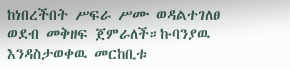ከነበረችበት ሥፍራ ሥሙ ወዳልተገለፀ ወደብ መቅዘፍ ጀምራለች።ኩባንያዉ እንዳስታወቀዉ መርከቢቱ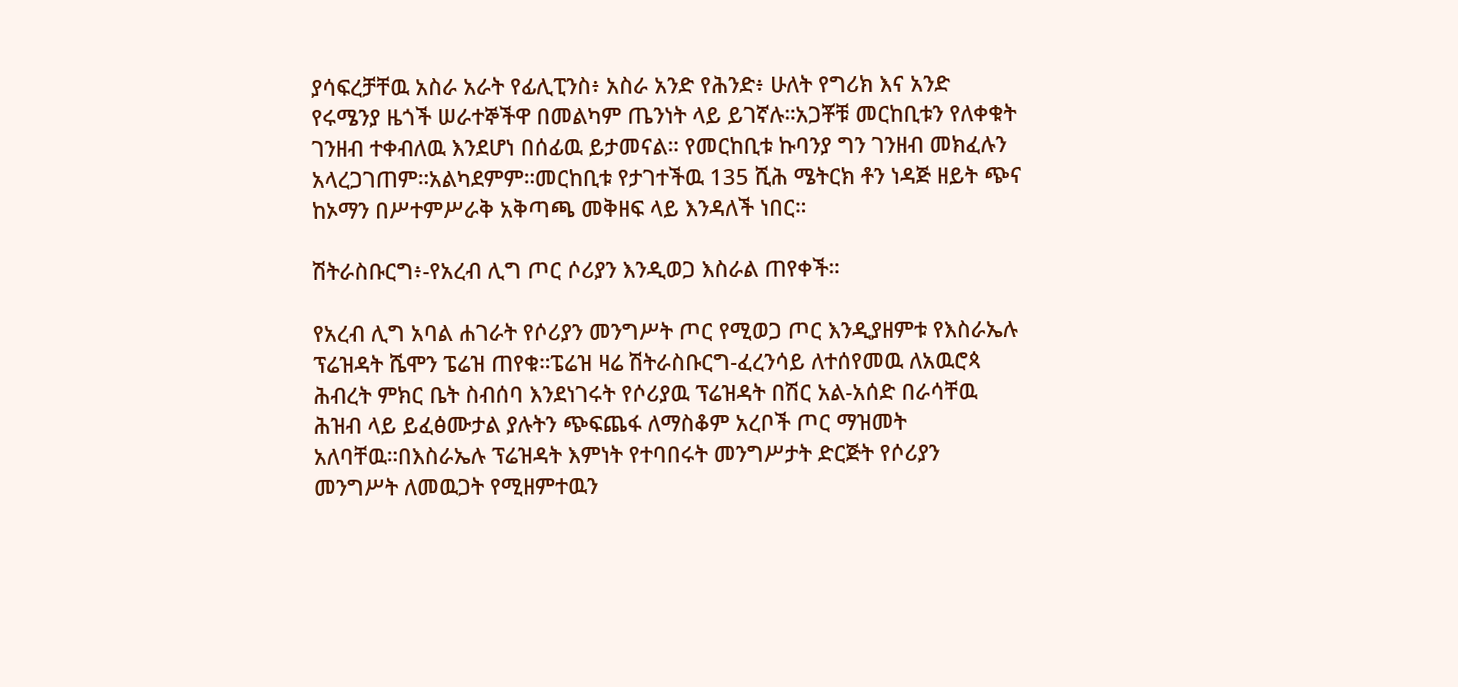ያሳፍረቻቸዉ አስራ አራት የፊሊፒንስ፥ አስራ አንድ የሕንድ፥ ሁለት የግሪክ እና አንድ የሩሜንያ ዜጎች ሠራተኞችዋ በመልካም ጤንነት ላይ ይገኛሉ።አጋቾቹ መርከቢቱን የለቀቁት ገንዘብ ተቀብለዉ እንደሆነ በሰፊዉ ይታመናል። የመርከቢቱ ኩባንያ ግን ገንዘብ መክፈሉን አላረጋገጠም።አልካደምም።መርከቢቱ የታገተችዉ 135 ሺሕ ሜትርክ ቶን ነዳጅ ዘይት ጭና ከኦማን በሥተምሥራቅ አቅጣጫ መቅዘፍ ላይ እንዳለች ነበር።

ሽትራስቡርግ፥-የአረብ ሊግ ጦር ሶሪያን እንዲወጋ እስራል ጠየቀች።

የአረብ ሊግ አባል ሐገራት የሶሪያን መንግሥት ጦር የሚወጋ ጦር እንዲያዘምቱ የእስራኤሉ ፕሬዝዳት ሼሞን ፔሬዝ ጠየቁ።ፔሬዝ ዛሬ ሽትራስቡርግ-ፈረንሳይ ለተሰየመዉ ለአዉሮጳ ሕብረት ምክር ቤት ስብሰባ እንደነገሩት የሶሪያዉ ፕሬዝዳት በሽር አል-አሰድ በራሳቸዉ ሕዝብ ላይ ይፈፅሙታል ያሉትን ጭፍጨፋ ለማስቆም አረቦች ጦር ማዝመት አለባቸዉ።በእስራኤሉ ፕሬዝዳት እምነት የተባበሩት መንግሥታት ድርጅት የሶሪያን መንግሥት ለመዉጋት የሚዘምተዉን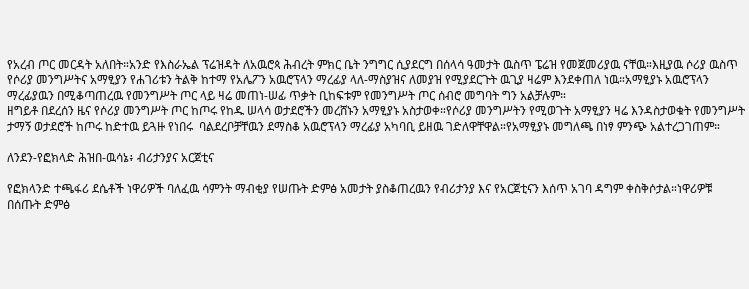የአረብ ጦር መርዳት አለበት።አንድ የእስራኤል ፕሬዝዳት ለአዉሮጳ ሕብረት ምክር ቤት ንግግር ሲያደርግ በሰላሳ ዓመታት ዉስጥ ፔሬዝ የመጀመሪያዉ ናቸዉ።እዚያዉ ሶሪያ ዉስጥ የሶሪያ መንግሥትና አማፂያን የሐገሪቱን ትልቅ ከተማ የአሌፖን አዉሮፕላን ማረፊያ ላለ-ማስያዝና ለመያዝ የሚያደርጉት ዉጊያ ዛሬም እንደቀጠለ ነዉ።አማፂያኑ አዉሮፕላን ማረፊያዉን በሚቆጣጠረዉ የመንግሥት ጦር ላይ ዛሬ መጠነ-ሠፊ ጥቃት ቢከፍቱም የመንግሥት ጦር ሰብሮ መግባት ግን አልቻሉም።
ዘግይቶ በደረሰን ዜና የሶሪያ መንግሥት ጦር ከጦሩ የከዱ ሠላሳ ወታደሮችን መረሸኑን አማፂያኑ አስታወቀ።የሶሪያ መንግሥትን የሚወጉት አማፂያን ዛሬ እንዳስታወቁት የመንግሥት ታማኝ ወታደሮች ከጦሩ ከድተዉ ይጓዙ የነበሩ  ባልደረቦቻቸዉን ደማስቆ አዉሮፕላን ማረፊያ አካባቢ ይዘዉ ገድለዋቸዋል።የአማፂያኑ መግለጫ በነፃ ምንጭ አልተረጋገጠም።

ለንደን-የፎክላድ ሕዝበ-ዉሳኔ፥ ብሪታንያና አርጀቲና

የፎክላንድ ተጫፋሪ ደሴቶች ነዋሪዎች ባለፈዉ ሳምንት ማብቂያ የሠጡት ድምፅ አመታት ያስቆጠረዉን የብሪታንያ እና የአርጀቲናን እሰጥ አገባ ዳግም ቀስቅሶታል።ነዋሪዎቹ በሰጡት ድምፅ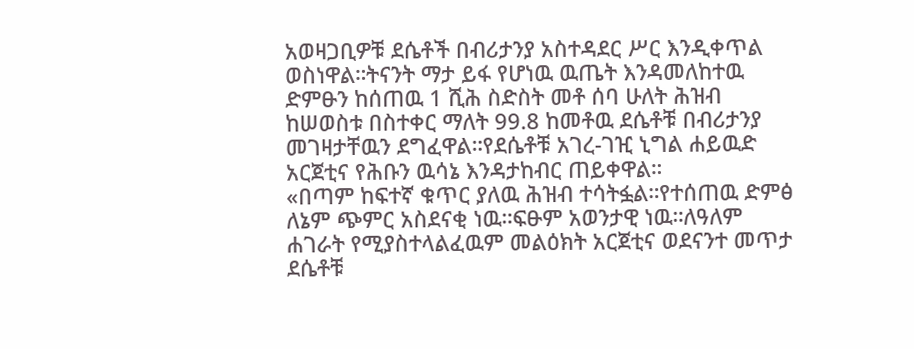አወዛጋቢዎቹ ደሴቶች በብሪታንያ አስተዳደር ሥር እንዲቀጥል ወስነዋል።ትናንት ማታ ይፋ የሆነዉ ዉጤት እንዳመለከተዉ ድምፁን ከሰጠዉ 1 ሺሕ ስድስት መቶ ሰባ ሁለት ሕዝብ ከሠወስቱ በስተቀር ማለት 99.8 ከመቶዉ ደሴቶቹ በብሪታንያ መገዛታቸዉን ደግፈዋል።የደሴቶቹ አገረ-ገዢ ኒግል ሐይዉድ አርጀቲና የሕቡን ዉሳኔ እንዳታከብር ጠይቀዋል።
«በጣም ከፍተኛ ቁጥር ያለዉ ሕዝብ ተሳትፏል።የተሰጠዉ ድምፅ ለኔም ጭምር አስደናቂ ነዉ።ፍፁም አወንታዊ ነዉ።ለዓለም ሐገራት የሚያስተላልፈዉም መልዕክት አርጀቲና ወደናንተ መጥታ ደሴቶቹ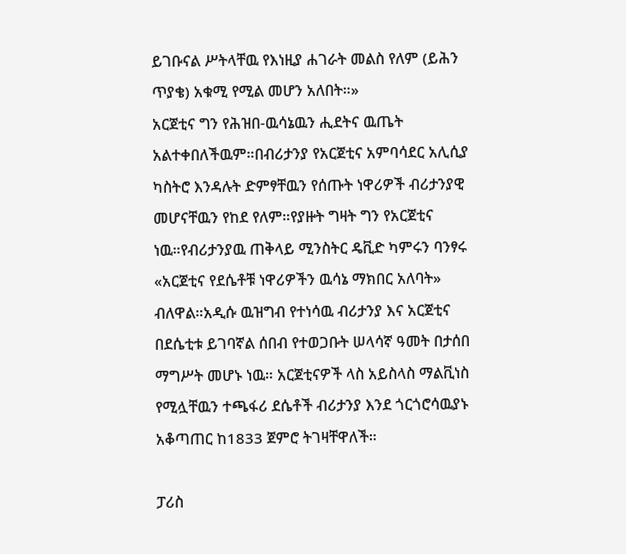ይገቡናል ሥትላቸዉ የእነዚያ ሐገራት መልስ የለም (ይሕን ጥያቄ) አቁሚ የሚል መሆን አለበት።»
አርጀቲና ግን የሕዝበ-ዉሳኔዉን ሒደትና ዉጤት አልተቀበለችዉም።በብሪታንያ የአርጀቲና አምባሳደር አሊሲያ ካስትሮ እንዳሉት ድምፃቸዉን የሰጡት ነዋሪዎች ብሪታንያዊ መሆናቸዉን የከደ የለም።የያዙት ግዛት ግን የአርጀቲና ነዉ።የብሪታንያዉ ጠቅላይ ሚንስትር ዴቪድ ካምሩን ባንፃሩ «አርጀቲና የደሴቶቹ ነዋሪዎችን ዉሳኔ ማክበር አለባት» ብለዋል።አዲሱ ዉዝግብ የተነሳዉ ብሪታንያ እና አርጀቲና በደሴቲቱ ይገባኛል ሰበብ የተወጋቡት ሠላሳኛ ዓመት በታሰበ ማግሥት መሆኑ ነዉ። አርጀቲናዎች ላስ አይስላስ ማልቪነስ የሚሏቸዉን ተጫፋሪ ደሴቶች ብሪታንያ እንደ ጎርጎሮሳዉያኑ አቆጣጠር ከ1833 ጀምሮ ትገዛቸዋለች።

ፓሪስ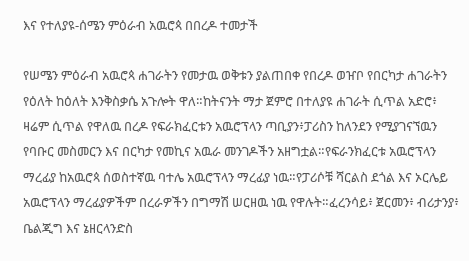እና የተለያዩ-ሰሜን ምዕራብ አዉሮጳ በበረዶ ተመታች

የሠሜን ምዕራብ አዉሮጳ ሐገራትን የመታዉ ወቅቱን ያልጠበቀ የበረዶ ወዠቦ የበርካታ ሐገራትን የዕለት ከዕለት እንቅስቃሴ አጉሎት ዋለ።ከትናንት ማታ ጀምሮ በተለያዩ ሐገራት ሲጥል አድሮ፥ ዛሬም ሲጥል የዋለዉ በረዶ የፍራክፈርቱን አዉሮፕላን ጣቢያን፥ፓሪስን ከለንደን የሚያገናኘዉን የባቡር መስመርን እና በርካታ የመኪና አዉራ መንገዶችን አዘግቷል።የፍራንክፈርቱ አዉሮፕላን ማረፊያ ከአዉሮጳ ሰወስተኛዉ ባተሌ አዉሮፕላን ማረፊያ ነዉ።የፓሪሶቹ ሻርልስ ደጎል እና ኦርሌይ አዉሮፕላን ማረፊያዎችም በረራዎችን በግማሽ ሠርዘዉ ነዉ የዋሉት።ፈረንሳይ፥ ጀርመን፥ ብሪታንያ፥ ቤልጂግ እና ኔዘርላንድስ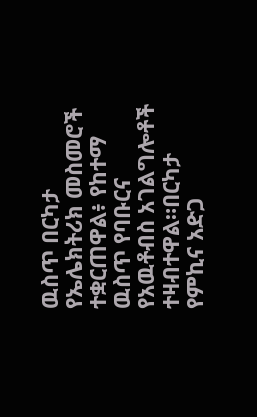ዉስጥ በርካታ የኤሌክትሪክ መስመሮች ተቋርጠዋል፥ የከተማ ዉስጥ የባቡርና የአዉቶብስ አገልግሎቶች ተዛብተዋል።በርካታ የምኪና አድጋ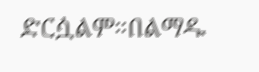ድርሷልም።በልማዱ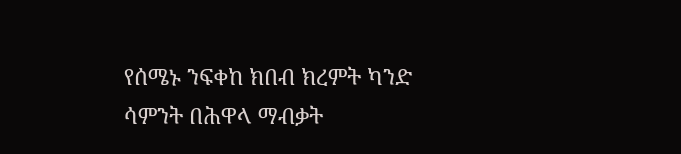የሰሜኑ ንፍቀከ ክበብ ክረምት ካንድ ሳምንት በሕዋላ ማብቃት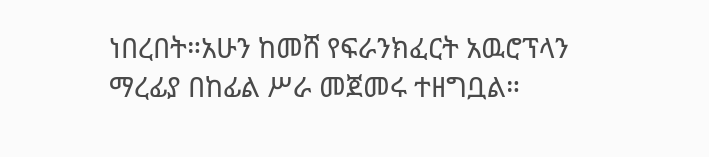ነበረበት።አሁን ከመሸ የፍራንክፈርት አዉሮፕላን ማረፊያ በከፊል ሥራ መጀመሩ ተዘግቧል።